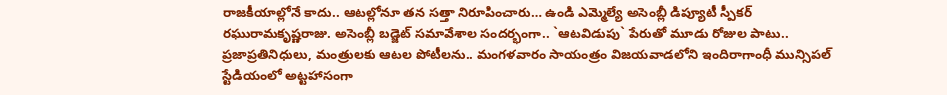రాజకీయాల్లోనే కాదు.. ఆటల్లోనూ తన సత్తా నిరూపించారు… ఉండి ఎమ్మెల్యే అసెంబ్లీ డిప్యూటీ స్పీకర్ రఘురామకృష్ణరాజు. అసెంబ్లీ బడ్జెట్ సమావేశాల సందర్భంగా.. `ఆటవిడుపు` పేరుతో మూడు రోజుల పాటు.. ప్రజాప్రతినిధులు, మంత్రులకు ఆటల పోటీలను.. మంగళవారం సాయంత్రం విజయవాడలోని ఇందిరాగాంధీ మున్సిపల్ స్టేడియంలో అట్టహాసంగా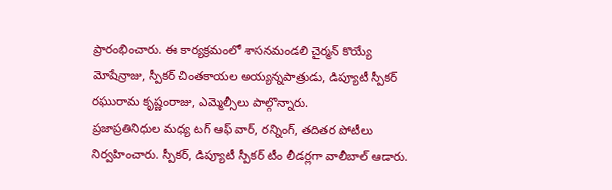ప్రారంభించారు. ఈ కార్యక్రమంలో శాసనమండలి చైర్మన్ కొయ్యే మోషేన్రాజు, స్పీకర్ చింతకాయల అయ్యన్నపాత్రుడు, డిప్యూటీ స్పీకర్ రఘురామ కృష్ణంరాజు, ఎమ్మెల్సీలు పాల్గొన్నారు.
ప్రజాప్రతినిధుల మధ్య టగ్ ఆఫ్ వార్, రన్నింగ్, తదితర పోటీలు నిర్వహించారు. స్పీకర్, డిప్యూటీ స్పీకర్ టీం లీడర్లగా వాలీబాల్ ఆడారు.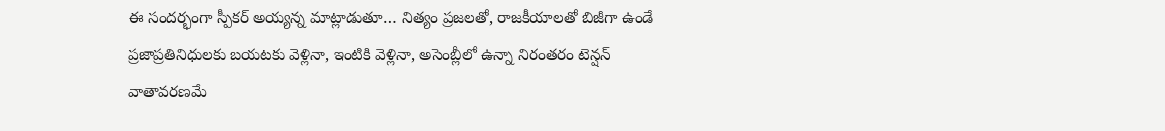ఈ సందర్భంగా స్పీకర్ అయ్యన్న మాట్లాడుతూ… నిత్యం ప్రజలతో, రాజకీయాలతో బిజీగా ఉండే ప్రజాప్రతినిధులకు బయటకు వెళ్లినా, ఇంటికి వెళ్లినా, అసెంబ్లీలో ఉన్నా నిరంతరం టెన్షన్ వాతావరణమే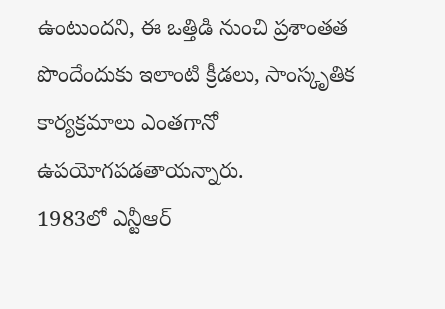ఉంటుందని, ఈ ఒత్తిడి నుంచి ప్రశాంతత పొందేందుకు ఇలాంటి క్రీడలు, సాంస్కృతిక కార్యక్రమాలు ఎంతగానో ఉపయోగపడతాయన్నారు.
1983లో ఎన్టీఆర్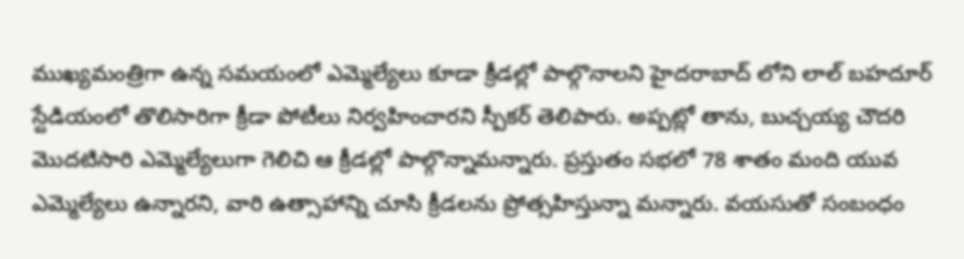ముఖ్యమంత్రిగా ఉన్న సమయంలో ఎమ్మెల్యేలు కూడా క్రీడల్లో పాల్గొనాలని హైదరాబాద్ లోని లాల్ బహదూర్ స్టేడియంలో తొలిసారిగా క్రీడా పోటీలు నిర్వహించారని స్పీకర్ తెలిపారు. అప్పట్లో తాను, బుచ్చయ్య చౌదరి మొదటిసారి ఎమ్మెల్యేలుగా గెలిచి ఆ క్రీడల్లో పాల్గొన్నామన్నారు. ప్రస్తుతం సభలో 78 శాతం మంది యువ ఎమ్మెల్యేలు ఉన్నారని, వారి ఉత్సాహాన్ని చూసి క్రీడలను ప్రోత్సహిస్తున్నా మన్నారు. వయసుతో సంబంధం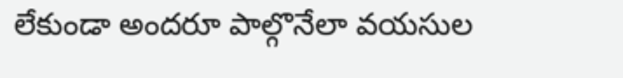లేకుండా అందరూ పాల్గొనేలా వయసుల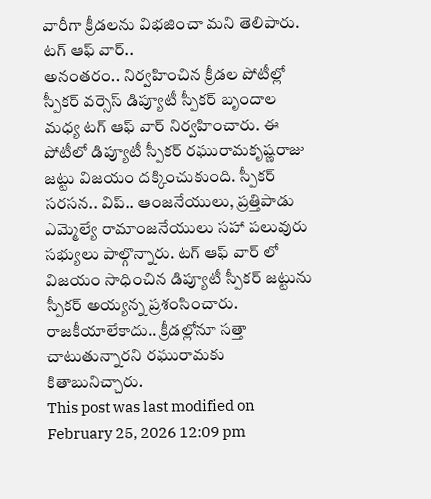వారీగా క్రీడలను విభజించా మని తెలిపారు.
టగ్ ఆఫ్ వార్..
అనంతరం.. నిర్వహించిన క్రీడల పోటీల్లో స్పీకర్ వర్సెస్ డిప్యూటీ స్పీకర్ బృందాల మధ్య టగ్ ఆఫ్ వార్ నిర్వహించారు. ఈ పోటీలో డిప్యూటీ స్పీకర్ రఘురామకృష్ణరాజు జట్టు విజయం దక్కించుకుంది. స్పీకర్ సరసన.. విప్.. ఆంజనేయులు, ప్రత్తిపాడు ఎమ్మెల్యే రామాంజనేయులు సహా పలువురు సభ్యులు పాల్గొన్నారు. టగ్ ఆఫ్ వార్ లో విజయం సాధించిన డిప్యూటీ స్పీకర్ జట్టును స్పీకర్ అయ్యన్న ప్రశంసించారు. రాజకీయాలేకాదు.. క్రీడల్లోనూ సత్తా చాటుతున్నారని రఘురామకు కితాబునిచ్చారు.
This post was last modified on February 25, 2026 12:09 pm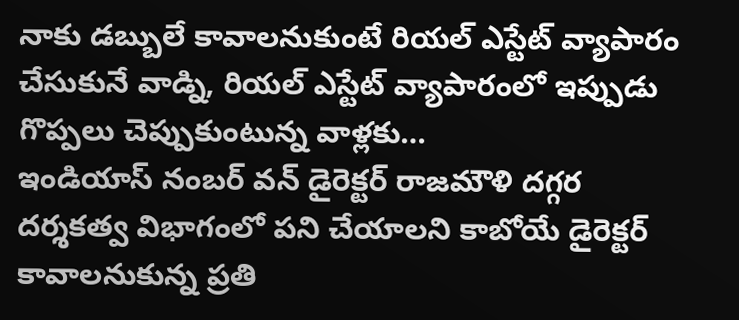నాకు డబ్బులే కావాలనుకుంటే రియల్ ఎస్టేట్ వ్యాపారం చేసుకునే వాడ్ని, రియల్ ఎస్టేట్ వ్యాపారంలో ఇప్పుడు గొప్పలు చెప్పుకుంటున్న వాళ్లకు…
ఇండియాస్ నంబర్ వన్ డైరెక్టర్ రాజమౌళి దగ్గర దర్శకత్వ విభాగంలో పని చేయాలని కాబోయే డైరెక్టర్ కావాలనుకున్న ప్రతి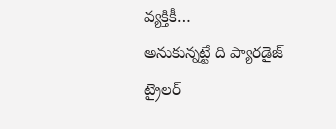వ్యక్తికీ…
అనుకున్నట్టే ది ప్యారడైజ్ ట్రైలర్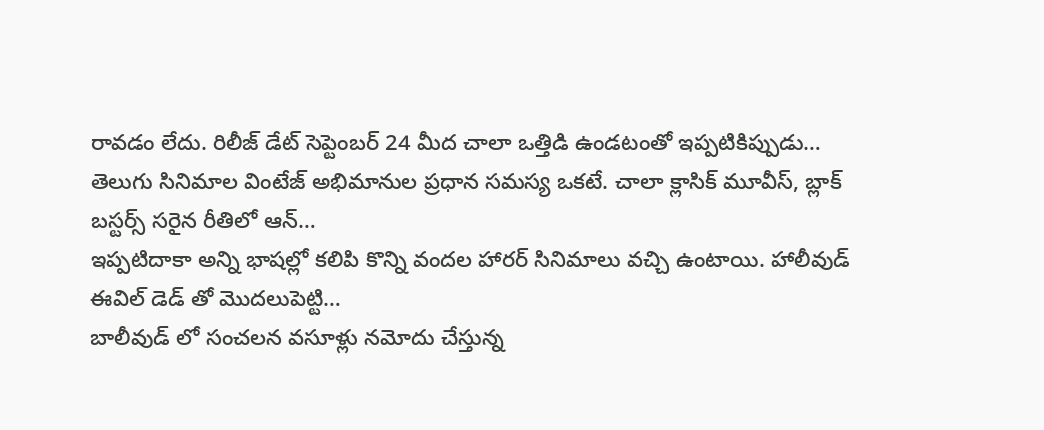రావడం లేదు. రిలీజ్ డేట్ సెప్టెంబర్ 24 మీద చాలా ఒత్తిడి ఉండటంతో ఇప్పటికిప్పుడు…
తెలుగు సినిమాల వింటేజ్ అభిమానుల ప్రధాన సమస్య ఒకటే. చాలా క్లాసిక్ మూవీస్, బ్లాక్ బస్టర్స్ సరైన రీతిలో ఆన్…
ఇప్పటిదాకా అన్ని భాషల్లో కలిపి కొన్ని వందల హారర్ సినిమాలు వచ్చి ఉంటాయి. హాలీవుడ్ ఈవిల్ డెడ్ తో మొదలుపెట్టి…
బాలీవుడ్ లో సంచలన వసూళ్లు నమోదు చేస్తున్న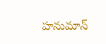హనుమాన్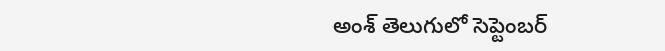అంశ్ తెలుగులో సెప్టెంబర్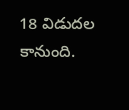18 విడుదల కానుంది.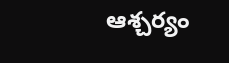ఆశ్చర్యం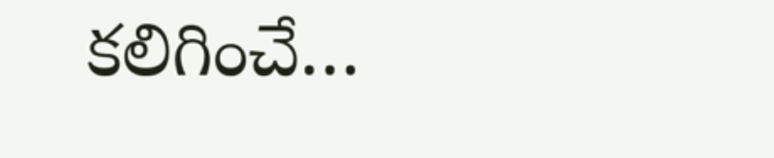కలిగించే…